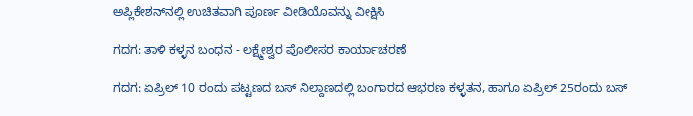ಅಪ್ಲಿಕೇಶನ್‌ನಲ್ಲಿ ಉಚಿತವಾಗಿ ಪೂರ್ಣ ವೀಡಿಯೊವನ್ನು ವೀಕ್ಷಿಸಿ

ಗದಗ: ತಾಳಿ ಕಳ್ಳನ ಬಂಧನ - ಲಕ್ಷ್ಮೇಶ್ವರ ಪೊಲೀಸರ ಕಾರ್ಯಾಚರಣೆ

ಗದಗ: ಏಪ್ರಿಲ್ 10 ರಂದು ಪಟ್ಟಣದ ಬಸ್ ನಿಲ್ದಾಣದಲ್ಲಿ ಬಂಗಾರದ ಆಭರಣ ಕಳ್ಳತನ, ಹಾಗೂ ಏಪ್ರಿಲ್ 25ರಂದು ಬಸ್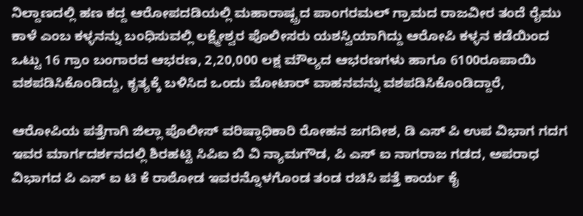ನಿಲ್ದಾಣದಲ್ಲಿ ಹಣ ಕದ್ದ ಆರೋಪದಡಿಯಲ್ಲಿ ಮಹಾರಾಷ್ಟ್ರದ ಪಾಂಗರಮಲ್ ಗ್ರಾಮದ ರಾಜವೀರ ತಂದೆ ರೈಮು ಕಾಳೆ ಎಂಬ ಕಳ್ಳನನ್ನು ಬಂಧಿಸುವಲ್ಲಿ ಲಕ್ಷ್ಮೇಶ್ವರ ಪೊಲೀಸರು ಯಶಸ್ವಿಯಾಗಿದ್ದು ಆರೋಪಿ ಕಳ್ಳನ ಕಡೆಯಿಂದ ಒಟ್ಟು 16 ಗ್ರಾಂ ಬಂಗಾರದ ಆಭರಣ, 2,20,000 ಲಕ್ಷ ಮೌಲ್ಯದ ಆಭರಣಗಳು ಹಾಗೂ 6100ರೂಪಾಯಿ ವಶಪಡಿಸಿಕೊಂಡಿದ್ದು, ಕೃತ್ಯಕ್ಕೆ ಬಳಿಸಿದ ಒಂದು ಮೋಟಾರ್ ವಾಹನವನ್ನು ವಶಪಡಿಸಿಕೊಂಡಿದ್ದಾರೆ,

ಆರೋಪಿಯ ಪತ್ತೆಗಾಗಿ ಜಿಲ್ಲಾ ಪೊಲೀಸ್ ವರಿಷ್ಠಾಧಿಕಾರಿ ರೋಹನ ಜಗದೀಶ, ಡಿ ಎಸ್ ಪಿ ಉಪ ವಿಭಾಗ ಗದಗ ಇವರ ಮಾರ್ಗದರ್ಶನದಲ್ಲಿ ಶಿರಹಟ್ಟಿ ಸಿಪಿಐ ಬಿ ವಿ ನ್ಯಾಮಗೌಡ, ಪಿ ಎಸ್ ಐ ನಾಗರಾಜ ಗಡದ, ಅಪರಾಧ ವಿಭಾಗದ ಪಿ ಎಸ್ ಐ ಟಿ ಕೆ ರಾಠೋಡ ಇವರನ್ನೊಳಗೊಂಡ ತಂಡ ರಚಿಸಿ ಪತ್ತೆ ಕಾರ್ಯ ಕೈ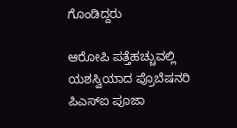ಗೊಂಡಿದ್ದರು

ಆರೋಪಿ ಪತ್ತೆಹಚ್ಚುವಲ್ಲಿ ಯಶಸ್ವಿಯಾದ ಪ್ರೊಬೆಷನರಿ ಪಿಎಸ್‌ಐ ಪೂಜಾ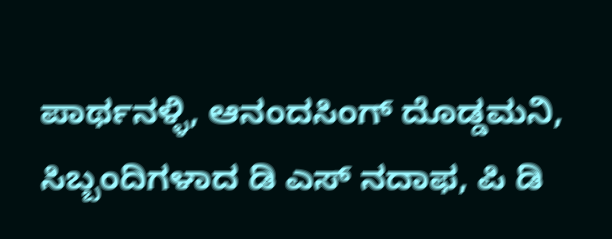ಪಾರ್ಥನಳ್ಳಿ, ಆನಂದಸಿಂಗ್ ದೊಡ್ಡಮನಿ, ಸಿಬ್ಬಂದಿಗಳಾದ ಡಿ ಎಸ್ ನದಾಫ, ಪಿ ಡಿ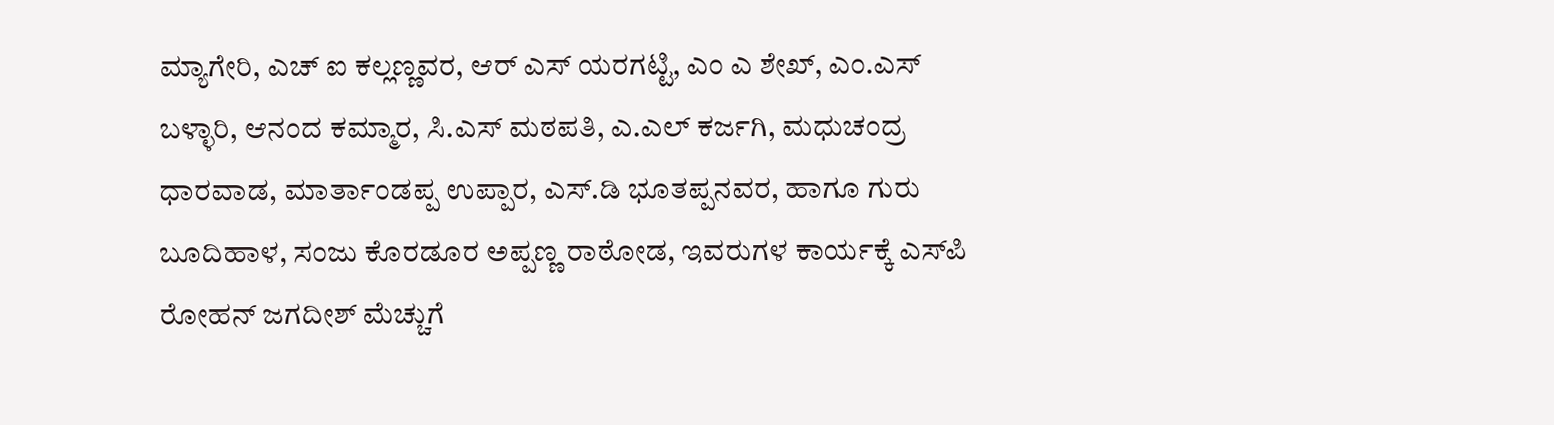ಮ್ಯಾಗೇರಿ, ಎಚ್ ಐ ಕಲ್ಲಣ್ಣವರ, ಆರ್ ಎಸ್ ಯರಗಟ್ಟಿ, ಎಂ ಎ ಶೇಖ್, ಎಂ.ಎಸ್ ಬಳ್ಳಾರಿ, ಆನಂದ ಕಮ್ಮಾರ, ಸಿ.ಎಸ್ ಮಠಪತಿ, ಎ.ಎಲ್ ಕರ್ಜಗಿ, ಮಧುಚಂದ್ರ ಧಾರವಾಡ, ಮಾರ್ತಾಂಡಪ್ಪ ಉಪ್ಪಾರ, ಎಸ್.ಡಿ ಭೂತಪ್ಪನವರ, ಹಾಗೂ ಗುರು ಬೂದಿಹಾಳ, ಸಂಜು ಕೊರಡೂರ ಅಪ್ಪಣ್ಣ ರಾಠೋಡ, ಇವರುಗಳ ಕಾರ್ಯಕ್ಕೆ ಎಸ್‌ಪಿ ರೋಹನ್ ಜಗದೀಶ್ ಮೆಚ್ಚುಗೆ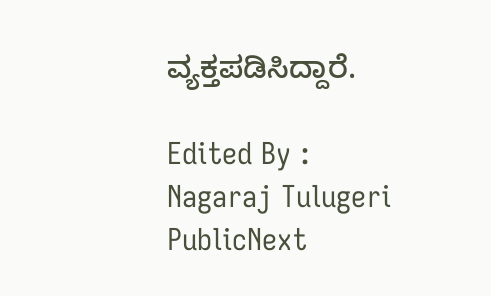ವ್ಯಕ್ತಪಡಿಸಿದ್ದಾರೆ.

Edited By : Nagaraj Tulugeri
PublicNext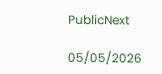PublicNext

05/05/2026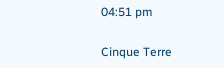04:51 pm

Cinque Terre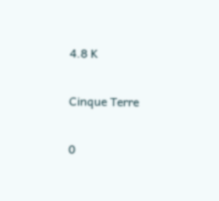4.8 K

Cinque Terre

0